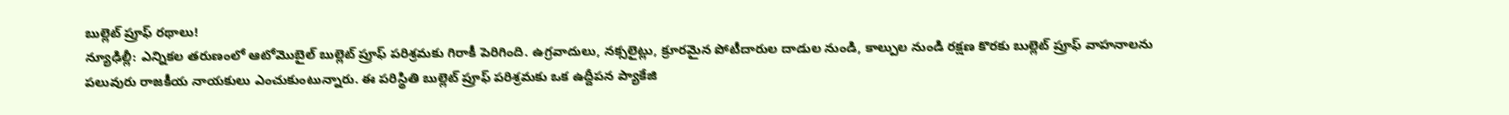బుల్లెట్ ప్రూఫ్ రథాలు!
న్యూఢిల్లీ: ఎన్నికల తరుణంలో ఆటోమొబైల్ బుల్లెట్ ప్రూఫ్ పరిశ్రమకు గిరాకీ పెరిగింది. ఉగ్రవాదులు, నక్సలైట్లు, క్రూరమైన పోటీదారుల దాడుల నుండి, కాల్పుల నుండి రక్షణ కొరకు బుల్లెట్ ప్రూఫ్ వాహనాలను పలువురు రాజకీయ నాయకులు ఎంచుకుంటున్నారు. ఈ పరిస్థితి బుల్లెట్ ప్రూఫ్ పరిశ్రమకు ఒక ఉద్దీపన ప్యాకేజి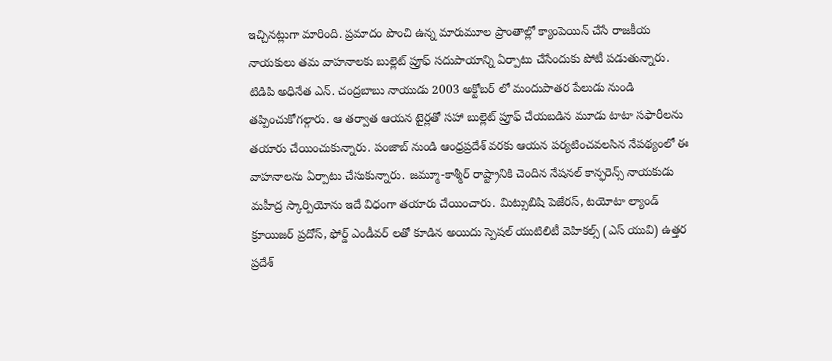ఇచ్చినట్లుగా మారింది. ప్రమాదం పొంచి ఉన్న మారుమూల ప్రాంతాల్లో క్యాంపెయిన్ చేసే రాజకీయ నాయకులు తమ వాహనాలకు బుల్లెట్ ప్రూఫ్ సదుపాయాన్ని ఏర్పాటు చేసేందుకు పోటీ పడుతున్నారు.
టిడిపి అధినేత ఎన్. చంద్రబాబు నాయుడు 2003 అక్టోబర్ లో మందుపాతర పేలుడు నుండి తప్పించుకోగల్గారు. ఆ తర్వాత ఆయన టైర్లతో సహా బుల్లెట్ ప్రూఫ్ చేయబడిన మూడు టాటా సఫారీలను తయారు చేయించుకున్నారు. పంజాబ్ నుండి ఆంధ్రప్రదేశ్ వరకు ఆయన పర్యటించవలసిన నేపథ్యంలో ఈ వాహనాలను ఏర్పాటు చేసుకున్నారు. జమ్మూ-కాశ్మీర్ రాష్ట్రానికి చెందిన నేషనల్ కాన్ఫరెన్స్ నాయకుడు మహీద్ర స్కార్పియోను ఇదే విధంగా తయారు చేయించారు. మిట్సుబిషి పెజేరస్, టయోటా ల్యాండ్ క్రూయిజర్ ప్రదోస్, ఫోర్డ్ ఎండీవర్ లతో కూడిన అయిదు స్పెషల్ యుటిలిటీ వెహికల్స్ (ఎస్ యువి) ఉత్తర ప్రదేశ్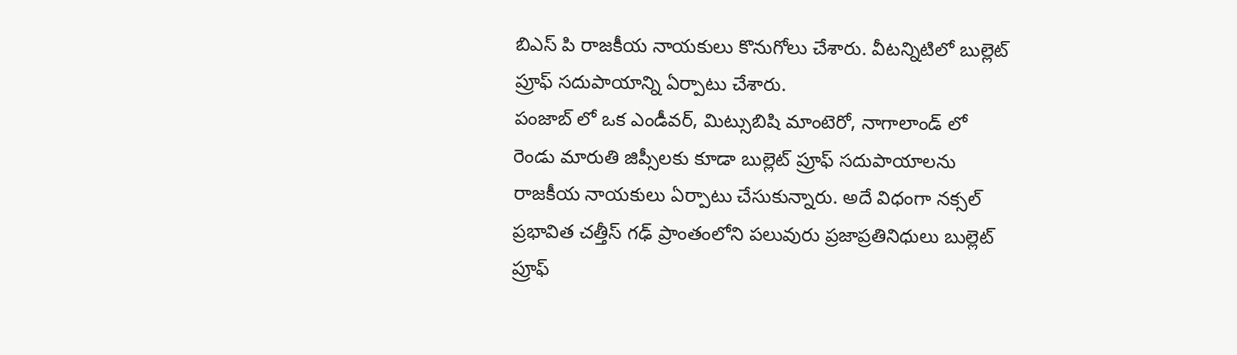బిఎస్ పి రాజకీయ నాయకులు కొనుగోలు చేశారు. వీటన్నిటిలో బుల్లెట్ ప్రూఫ్ సదుపాయాన్ని ఏర్పాటు చేశారు.
పంజాబ్ లో ఒక ఎండీవర్, మిట్సుబిషి మాంటెరో, నాగాలాండ్ లో రెండు మారుతి జిప్సీలకు కూడా బుల్లెట్ ప్రూఫ్ సదుపాయాలను రాజకీయ నాయకులు ఏర్పాటు చేసుకున్నారు. అదే విధంగా నక్సల్ ప్రభావిత చత్తీస్ గఢ్ ప్రాంతంలోని పలువురు ప్రజాప్రతినిధులు బుల్లెట్ ప్రూఫ్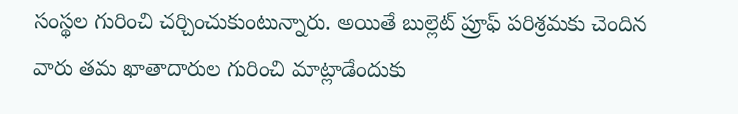సంస్థల గురించి చర్చించుకుంటున్నారు. అయితే బుల్లెట్ ప్రూఫ్ పరిశ్రమకు చెందిన వారు తమ ఖాతాదారుల గురించి మాట్లాడేందుకు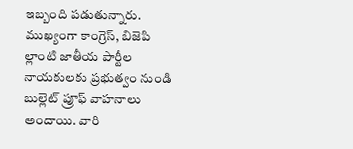ఇబ్బంది పడుతున్నారు. ముఖ్యంగా కాంగ్రెస్, బిజెపి ల్లాంటి జాతీయ పార్టీల నాయకులకు ప్రభుత్వం నుండి బుల్లెట్ ప్రూఫ్ వాహనాలు అందాయి. వారి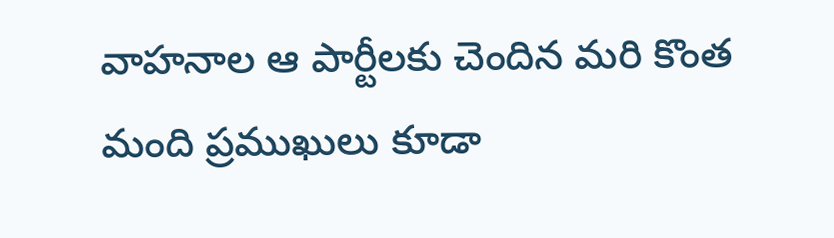వాహనాల ఆ పార్టీలకు చెందిన మరి కొంత మంది ప్రముఖులు కూడా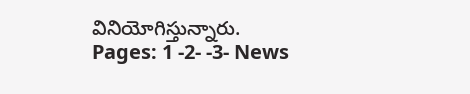వినియోగిస్తున్నారు.
Pages: 1 -2- -3- News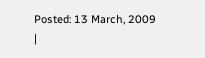Posted: 13 March, 2009
|